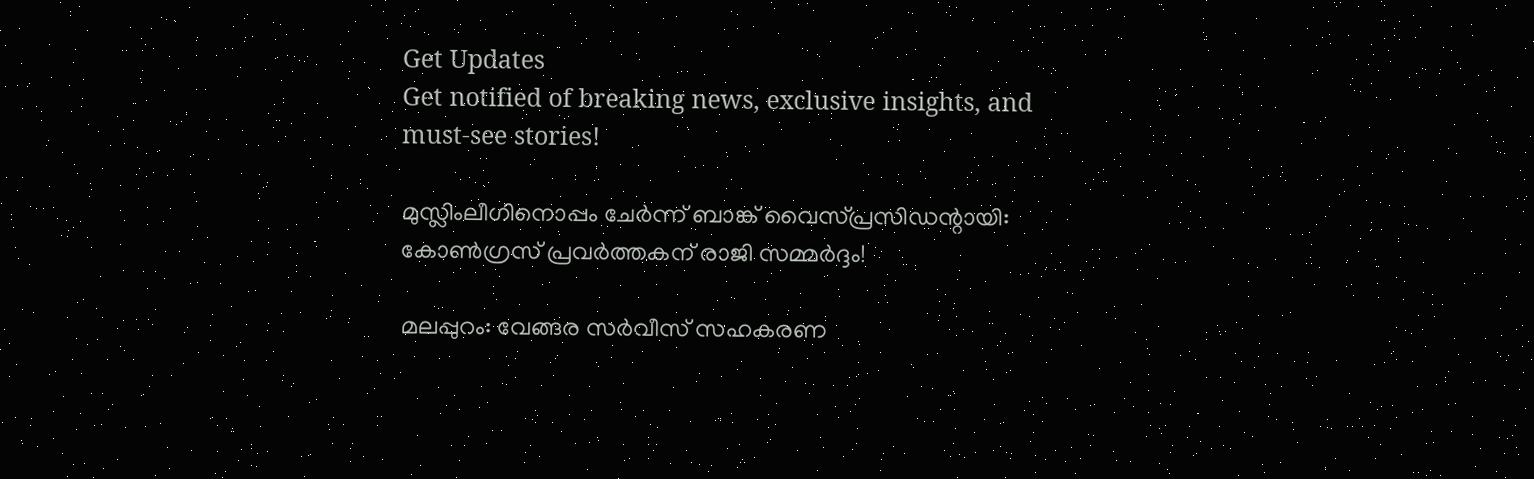Get Updates
Get notified of breaking news, exclusive insights, and must-see stories!

മുസ്ലിംലീഗിനൊപ്പം ചേര്‍ന്ന് ബാങ്ക് വൈസ്പ്രസിഡന്റായി: കോണ്‍ഗ്രസ് പ്രവര്‍ത്തകന് രാജി സമ്മര്‍ദ്ദം!

മലപ്പുറം: വേങ്ങര സര്‍വീസ് സഹകരണ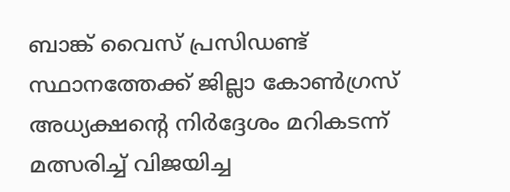ബാങ്ക് വൈസ് പ്രസിഡണ്ട് സ്ഥാനത്തേക്ക് ജില്ലാ കോണ്‍ഗ്രസ് അധ്യക്ഷന്റെ നിര്‍ദ്ദേശം മറികടന്ന് മത്സരിച്ച് വിജയിച്ച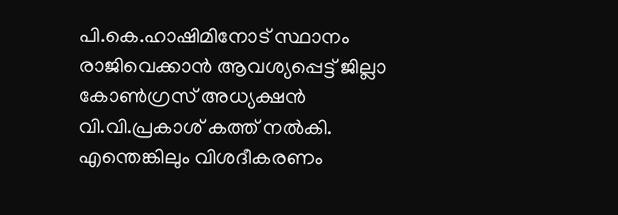പി.കെ.ഹാഷിമിനോട് സ്ഥാനം രാജിവെക്കാന്‍ ആവശ്യപ്പെട്ട് ജില്ലാ കോണ്‍ഗ്രസ് അധ്യക്ഷന്‍ വി.വി.പ്രകാശ് കത്ത് നല്‍കി. എന്തെങ്കിലും വിശദീകരണം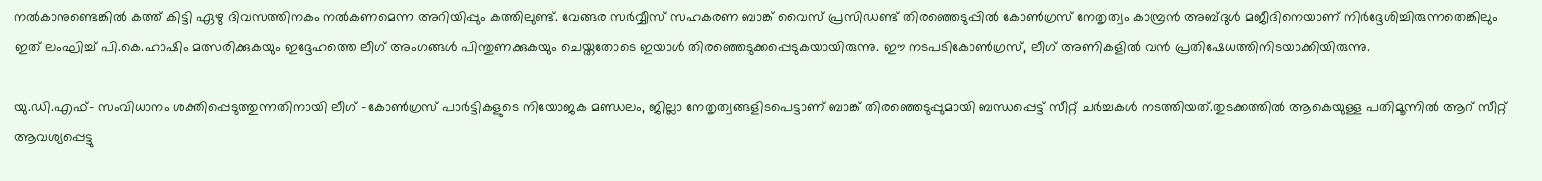നല്‍കാനുണ്ടെങ്കില്‍ കത്ത് കിട്ടി ഏഴു ദിവസത്തിനകം നല്‍കണമെന്ന അറിയിപ്പും കത്തിലുണ്ട്. വേങ്ങര സര്‍വ്വീസ് സഹകരണ ബാങ്ക് വൈസ് പ്രസിഡണ്ട് തിരഞ്ഞെടുപ്പില്‍ കോണ്‍ഗ്രസ് നേതൃത്വം കാമ്പ്രന്‍ അബ്ദുള്‍ മജീദിനെയാണ് നിര്‍ദ്ദേശിച്ചിരുന്നതെങ്കിലും ഇത് ലംഘിച്ച് പി.കെ.ഹാഷിം മത്സരിക്കുകയും ഇദ്ദേഹത്തെ ലീഗ് അംഗങ്ങള്‍ പിന്തുണക്കുകയും ചെയ്തതോടെ ഇയാള്‍ തിരഞ്ഞെടുക്കപ്പെടുകയായിരുന്നു. ഈ നടപടികോണ്‍ഗ്രസ്, ലീഗ് അണികളില്‍ വന്‍ പ്രതിഷേധത്തിനിടയാക്കിയിരുന്നു.

യു.ഡി.എഫ്- സംവിധാനം ശക്തിപ്പെടുത്തുന്നതിനായി ലീഗ് -കോണ്‍ഗ്രസ് പാര്‍ട്ടികളുടെ നിയോജക മണ്ഡലം, ജില്ലാ നേതൃത്വങ്ങളിടപെട്ടാണ് ബാങ്ക് തിരഞ്ഞെടുപ്പുമായി ബന്ധപ്പെട്ട് സീറ്റ് ചര്‍ച്ചകള്‍ നടത്തിയത്.തുടക്കത്തില്‍ ആകെയുള്ള പതിമൂന്നില്‍ ആറ് സീറ്റ് ആവശ്യപ്പെട്ടു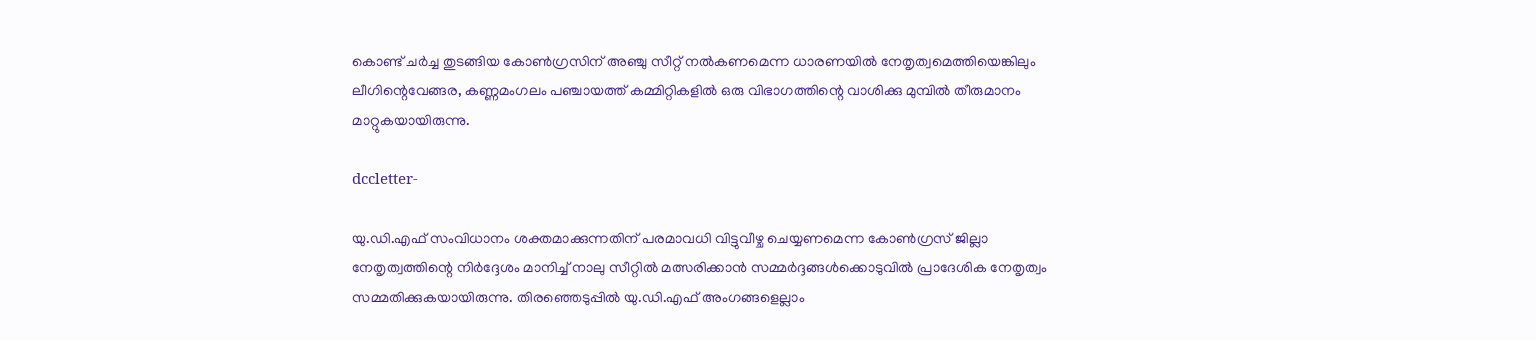കൊണ്ട് ചര്‍ച്ച തുടങ്ങിയ കോണ്‍ഗ്രസിന് അഞ്ചു സീറ്റ് നല്‍കണമെന്ന ധാരണയില്‍ നേതൃത്വമെത്തിയെങ്കിലും ലീഗിന്റെവേങ്ങര, കണ്ണമംഗലം പഞ്ചായത്ത് കമ്മിറ്റികളില്‍ ഒരു വിഭാഗത്തിന്റെ വാശിക്കു മുമ്പില്‍ തീരുമാനം മാറ്റുകയായിരുന്നു.

dccletter-

യു.ഡി.എഫ് സംവിധാനം ശക്തമാക്കുന്നതിന് പരമാവധി വിട്ടുവീഴ്ച ചെയ്യണമെന്ന കോണ്‍ഗ്രസ് ജില്ലാ നേതൃത്വത്തിന്റെ നിര്‍ദ്ദേശം മാനിച്ച് നാലു സീറ്റില്‍ മത്സരിക്കാന്‍ സമ്മര്‍ദ്ദങ്ങള്‍ക്കൊടുവില്‍ പ്രാദേശിക നേതൃത്വം സമ്മതിക്കുകയായിരുന്നു. തിരഞ്ഞെടുപ്പില്‍ യു.ഡി.എഫ് അംഗങ്ങളെല്ലാം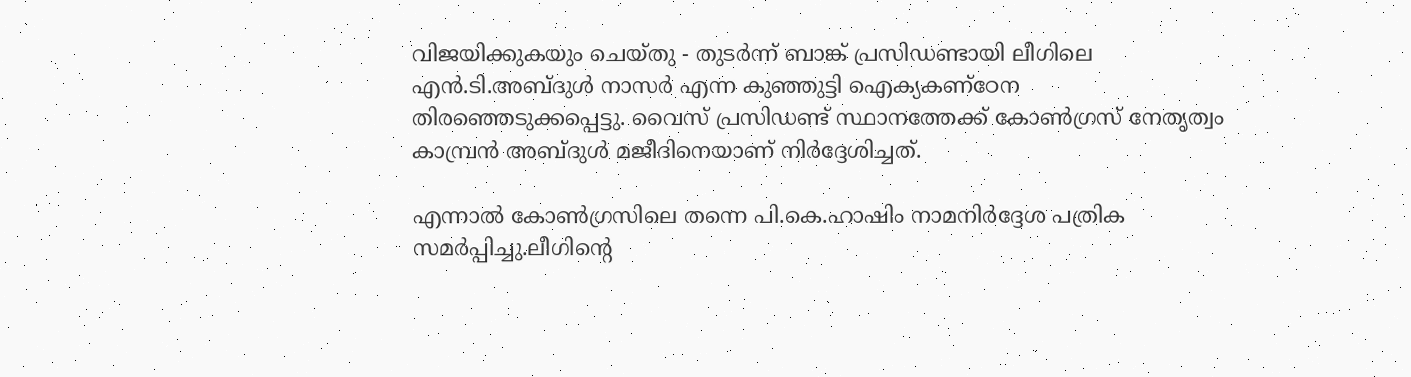വിജയിക്കുകയും ചെയ്തു - തുടര്‍ന്ന് ബാങ്ക് പ്രസിഡണ്ടായി ലീഗിലെ എന്‍.ടി.അബ്ദുള്‍ നാസര്‍ എന്ന കുഞ്ഞുട്ടി ഐക്യകണ്‌ഠേന തിരഞ്ഞെടുക്കപ്പെട്ടു. വൈസ് പ്രസിഡണ്ട് സ്ഥാനത്തേക്ക് കോണ്‍ഗ്രസ് നേതൃത്വം കാമ്പ്രന്‍ അബ്ദുള്‍ മജീദിനെയാണ് നിര്‍ദ്ദേശിച്ചത്.

എന്നാല്‍ കോണ്‍ഗ്രസിലെ തന്നെ പി.കെ.ഹാഷിം നാമനിര്‍ദ്ദേശ പത്രിക സമര്‍പ്പിച്ചു.ലീഗിന്റെ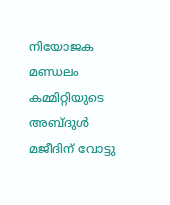നിയോജക മണ്ഡലം കമ്മിറ്റിയുടെ അബ്ദുള്‍ മജീദിന് വോട്ടു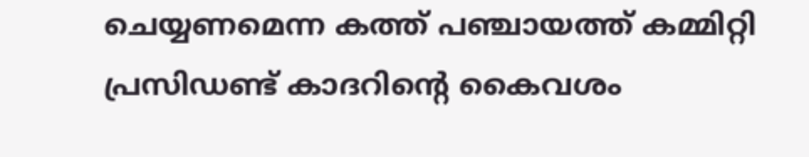ചെയ്യണമെന്ന കത്ത് പഞ്ചായത്ത് കമ്മിറ്റി പ്രസിഡണ്ട് കാദറിന്റെ കൈവശം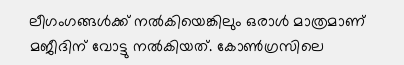ലീഗംഗങ്ങള്‍ക്ക് നല്‍കിയെങ്കിലും ഒരാള്‍ മാത്രമാണ് മജീദിന് വോട്ടു നല്‍കിയത്. കോണ്‍ഗ്രസിലെ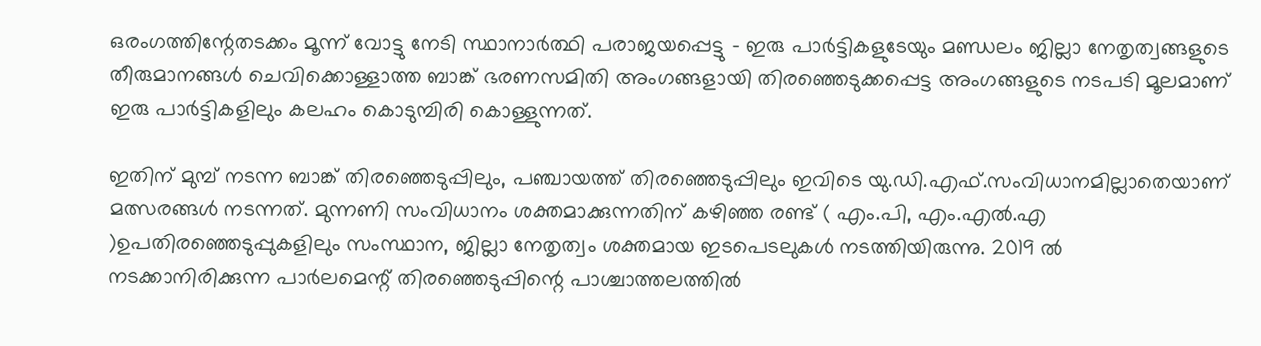ഒരംഗത്തിന്റേതടക്കം മൂന്ന് വോട്ടു നേടി സ്ഥാനാര്‍ത്ഥി പരാജയപ്പെട്ടു - ഇരു പാര്‍ട്ടികളുടേയും മണ്ഡലം ജില്ലാ നേതൃത്വങ്ങളുടെ തീരുമാനങ്ങള്‍ ചെവിക്കൊള്ളാത്ത ബാങ്ക് ഭരണസമിതി അംഗങ്ങളായി തിരഞ്ഞെടുക്കപ്പെട്ട അംഗങ്ങളുടെ നടപടി മൂലമാണ് ഇരു പാര്‍ട്ടികളിലും കലഹം കൊടുമ്പിരി കൊള്ളുന്നത്.

ഇതിന് മുമ്പ് നടന്ന ബാങ്ക് തിരഞ്ഞെടുപ്പിലും, പഞ്ചായത്ത് തിരഞ്ഞെടുപ്പിലും ഇവിടെ യു.ഡി.എഫ്.സംവിധാനമില്ലാതെയാണ് മത്സരങ്ങള്‍ നടന്നത്. മുന്നണി സംവിധാനം ശക്തമാക്കുന്നതിന് കഴിഞ്ഞ രണ്ട് ( എം.പി, എം.എല്‍.എ )ഉപതിരഞ്ഞെടുപ്പുകളിലും സംസ്ഥാന, ജില്ലാ നേതൃത്വം ശക്തമായ ഇടപെടലുകള്‍ നടത്തിയിരുന്നു. 2019 ല്‍ നടക്കാനിരിക്കുന്ന പാര്‍ലമെന്റ് തിരഞ്ഞെടുപ്പിന്റെ പാശ്ചാത്തലത്തില്‍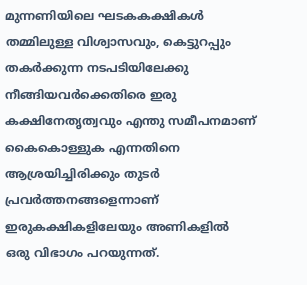മുന്നണിയിലെ ഘടകകക്ഷികള്‍ തമ്മിലുള്ള വിശ്വാസവും, കെട്ടുറപ്പും തകര്‍ക്കുന്ന നടപടിയിലേക്കു നീങ്ങിയവര്‍ക്കെതിരെ ഇരു കക്ഷിനേതൃത്വവും എന്തു സമീപനമാണ് കൈകൊള്ളുക എന്നതിനെ ആശ്രയിച്ചിരിക്കും തുടര്‍ പ്രവര്‍ത്തനങ്ങളെന്നാണ് ഇരുകക്ഷികളിലേയും അണികളില്‍ ഒരു വിഭാഗം പറയുന്നത്.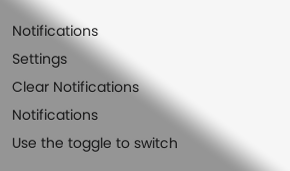Notifications
Settings
Clear Notifications
Notifications
Use the toggle to switch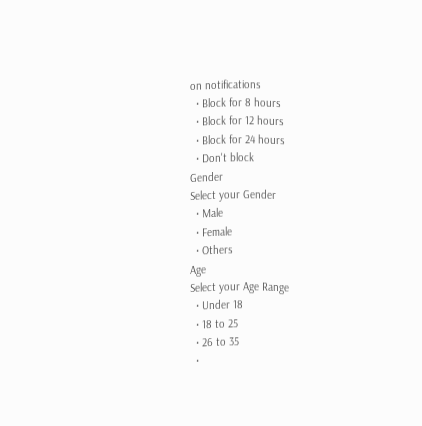on notifications
  • Block for 8 hours
  • Block for 12 hours
  • Block for 24 hours
  • Don't block
Gender
Select your Gender
  • Male
  • Female
  • Others
Age
Select your Age Range
  • Under 18
  • 18 to 25
  • 26 to 35
  •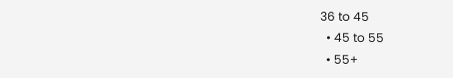36 to 45
  • 45 to 55
  • 55+